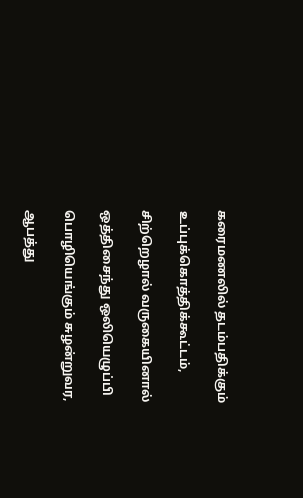கரைமணலில் தடம்பதிக்கும்

உப்புக்கொத்திக்கூட்டம்,

சிற்றெழால் வருகையினால்

ஒத்திசைந்து ஒலியெழுப்பி

பொழியெங்கும் சுழன்றுவர,

ஆபத்து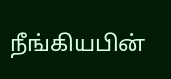நீங்கியபின்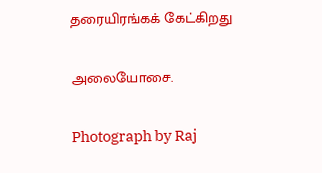தரையிரங்கக் கேட்கிறது

அலையோசை.

Photograph by Raj